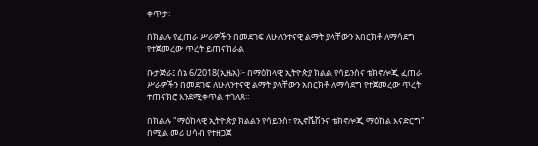ቀጥታ፡

በክልሉ የፈጠራ ሥራዎችን በመደገፍ ለሁለንተናዊ ልማት ያላቸውን አበርክቶ ለማሳደግ የተጀመረው ጥረት ይጠናከራል

ቡታጅራ፤ ሰኔ 6/2018(ኢዜአ)፦ በማዕከላዊ ኢትዮጵያ ክልል የሳይንስና ቴክኖሎጂ ፈጠራ ሥራዎችን በመደገፍ ለሁለንተናዊ ልማት ያላቸውን አበርክቶ ለማሳደግ የተጀመረው ጥረት ተጠናክሮ እንደሚቀጥል ተገለጸ።

በክልሉ "ማዕከላዊ ኢትዮጵያ ክልልን የሳይንስ፣ የኢኖቬሽንና ቴክኖሎጂ ማዕከል እናድርግ" በሚል መሪ ሀሳብ የተዘጋጀ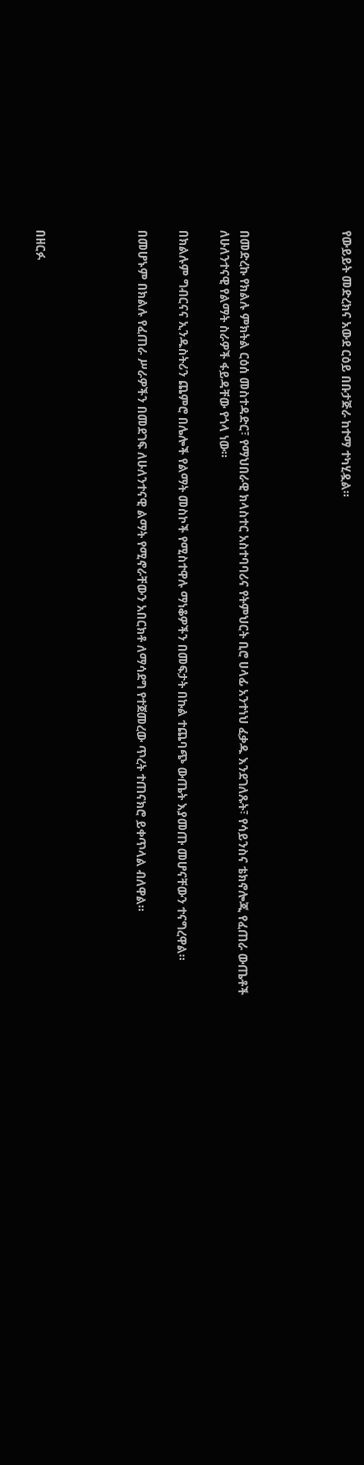የውይይት መድረክና አውደ ርዕይ በቡታጅራ ከተማ ተካሂዷል።




በመድረኩ የክልሉ ምክትል ርዕሰ መስተዳድር፣ የማህበራዊ ክላስተር አስተባባሪና የትምህርት ቢሮ ሀላፊ አንተነህ ፈቃዱ እንደገለጹት፣ የሳይንስና ቴክኖሎጂ የፈጠራ ውጤቶች ለሁለንተናዊ የልማት ስራዎች ፋይዳቸው የጎላ ነው።

በክልሉም ግብርናና ኢንዱስትሪን ጨምሮ በሌሎች የልማት መስኮች የሚስተዋሉ ማነቆዎችን በመፍታት በኩል ተጨባጭ ውጤት እያመጡ መሆናቸውን ተናግረዋል።

በመሆኑም በክልሉ የፈጠራ ሥራዎችን በመደገፍ ለሁለንተናዊ ልማት የሚኖራቸውን አበርክቶ ለማሳደግ የተጀመረው ጥረት ተጠናክሮ ይቀጥላል ብለዋል።




በዘርፉ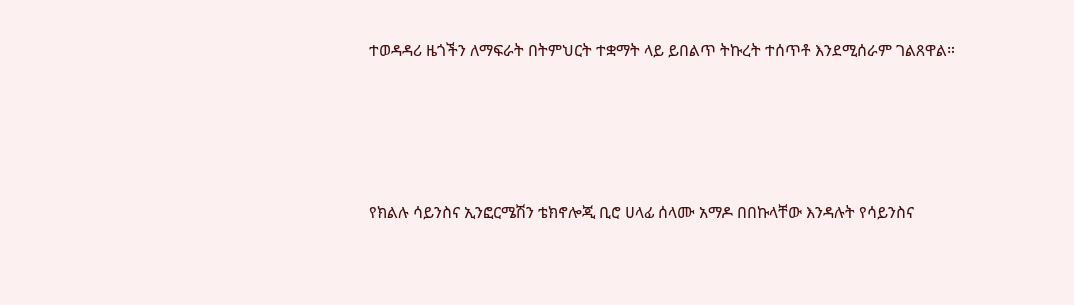ተወዳዳሪ ዜጎችን ለማፍራት በትምህርት ተቋማት ላይ ይበልጥ ትኩረት ተሰጥቶ እንደሚሰራም ገልጸዋል።




የክልሉ ሳይንስና ኢንፎርሜሽን ቴክኖሎጂ ቢሮ ሀላፊ ሰላሙ አማዶ በበኩላቸው እንዳሉት የሳይንስና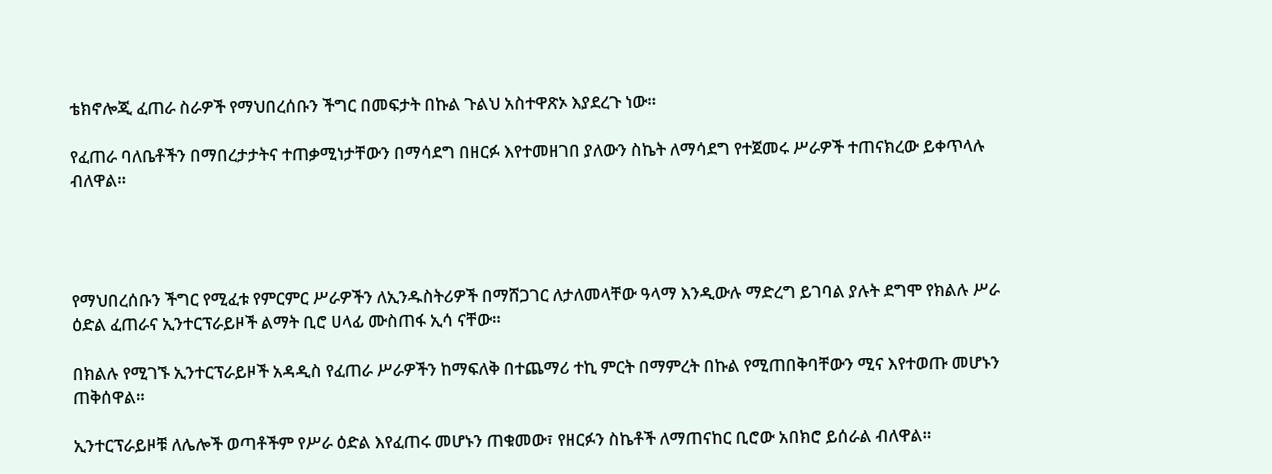ቴክኖሎጂ ፈጠራ ስራዎች የማህበረሰቡን ችግር በመፍታት በኩል ጉልህ አስተዋጽኦ እያደረጉ ነው።

የፈጠራ ባለቤቶችን በማበረታታትና ተጠቃሚነታቸውን በማሳደግ በዘርፉ እየተመዘገበ ያለውን ስኬት ለማሳደግ የተጀመሩ ሥራዎች ተጠናክረው ይቀጥላሉ ብለዋል።




የማህበረሰቡን ችግር የሚፈቱ የምርምር ሥራዎችን ለኢንዱስትሪዎች በማሸጋገር ለታለመላቸው ዓላማ እንዲውሉ ማድረግ ይገባል ያሉት ደግሞ የክልሉ ሥራ ዕድል ፈጠራና ኢንተርፕራይዞች ልማት ቢሮ ሀላፊ ሙስጠፋ ኢሳ ናቸው።

በክልሉ የሚገኙ ኢንተርፕራይዞች አዳዲስ የፈጠራ ሥራዎችን ከማፍለቅ በተጨማሪ ተኪ ምርት በማምረት በኩል የሚጠበቅባቸውን ሚና እየተወጡ መሆኑን ጠቅሰዋል።

ኢንተርፕራይዞቹ ለሌሎች ወጣቶችም የሥራ ዕድል እየፈጠሩ መሆኑን ጠቁመው፣ የዘርፉን ስኬቶች ለማጠናከር ቢሮው አበክሮ ይሰራል ብለዋል።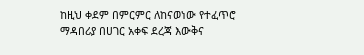ከዚህ ቀደም በምርምር ለከናወነው የተፈጥሮ ማዳበሪያ በሀገር አቀፍ ደረጃ እውቅና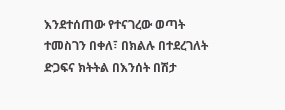እንደተሰጠው የተናገረው ወጣት ተመስገን በቀለ፣ በክልሉ በተደረገለት ድጋፍና ክትትል በእንሰት በሽታ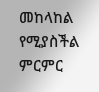መከላከል የሚያስችል ምርምር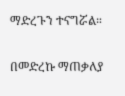ማድረጉን ተናግሯል።

በመድረኩ ማጠቃለያ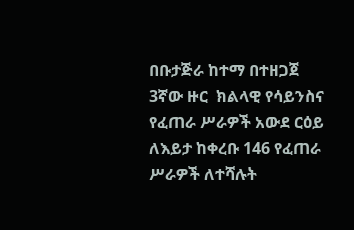በቡታጅራ ከተማ በተዘጋጀ  3ኛው ዙር  ክልላዊ የሳይንስና የፈጠራ ሥራዎች አውደ ርዕይ ለእይታ ከቀረቡ 146 የፈጠራ ሥራዎች ለተሻሉት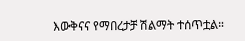እውቅናና የማበረታቻ ሽልማት ተሰጥቷል።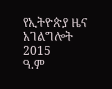የኢትዮጵያ ዜና አገልግሎት
2015
ዓ.ም